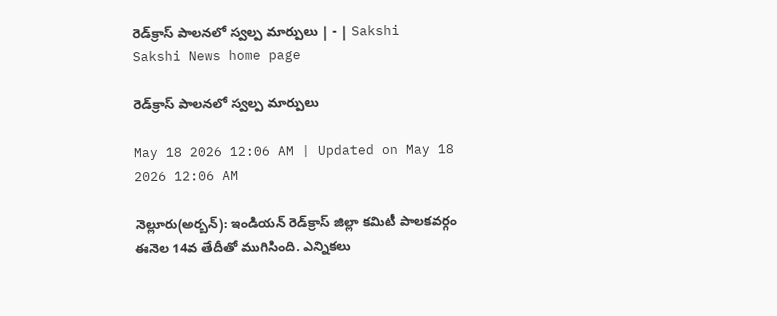రెడ్‌క్రాస్‌ పాలనలో స్వల్ప మార్పులు | - | Sakshi
Sakshi News home page

రెడ్‌క్రాస్‌ పాలనలో స్వల్ప మార్పులు

May 18 2026 12:06 AM | Updated on May 18 2026 12:06 AM

నెల్లూరు(అర్బన్‌): ఇండియన్‌ రెడ్‌క్రాస్‌ జిల్లా కమిటీ పాలకవర్గం ఈనెల 14వ తేదీతో ముగిసింది. ఎన్నికలు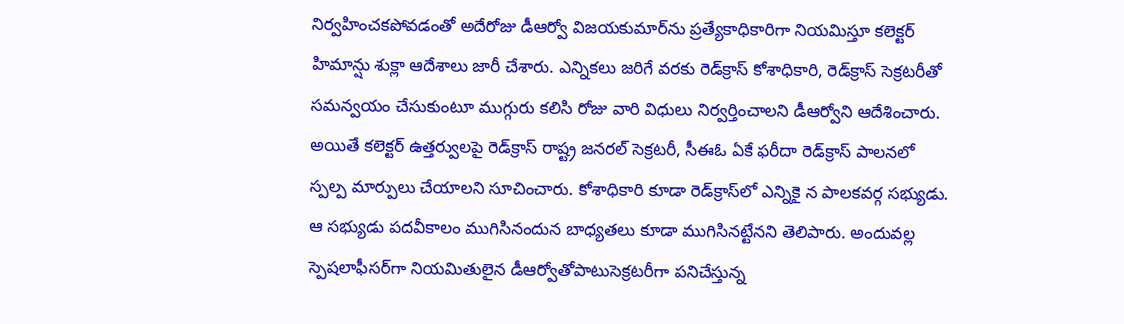నిర్వహించకపోవడంతో అదేరోజు డీఆర్వో విజయకుమార్‌ను ప్రత్యేకాధికారిగా నియమిస్తూ కలెక్టర్‌ హిమాన్షు శుక్లా ఆదేశాలు జారీ చేశారు. ఎన్నికలు జరిగే వరకు రెడ్‌క్రాస్‌ కోశాధికారి, రెడ్‌క్రాస్‌ సెక్రటరీతో సమన్వయం చేసుకుంటూ ముగ్గురు కలిసి రోజు వారి విధులు నిర్వర్తించాలని డీఆర్వోని ఆదేశించారు. అయితే కలెక్టర్‌ ఉత్తర్వులపై రెడ్‌క్రాస్‌ రాష్ట్ర జనరల్‌ సెక్రటరీ, సీఈఓ ఏకే ఫరీదా రెడ్‌క్రాస్‌ పాలనలో స్పల్ప మార్పులు చేయాలని సూచించారు. కోశాధికారి కూడా రెడ్‌క్రాస్‌లో ఎన్నికై న పాలకవర్గ సభ్యుడు. ఆ సభ్యుడు పదవీకాలం ముగిసినందున బాధ్యతలు కూడా ముగిసినట్టేనని తెలిపారు. అందువల్ల స్పెషలాఫీసర్‌గా నియమితులైన డీఆర్వోతోపాటుసెక్రటరీగా పనిచేస్తున్న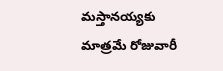మస్తానయ్యకు మాత్రమే రోజువారీ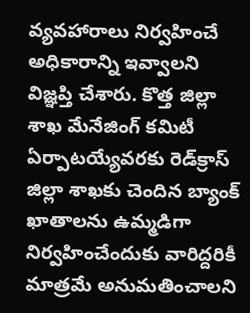వ్యవహారాలు నిర్వహించే అధికారాన్ని ఇవ్వాలని విజ్ఞప్తి చేశారు. కొత్త జిల్లా శాఖ మేనేజింగ్‌ కమిటీ ఏర్పాటయ్యేవరకు రెడ్‌క్రాస్‌ జిల్లా శాఖకు చెందిన బ్యాంక్‌ ఖాతాలను ఉమ్మడిగా నిర్వహించేందుకు వారిద్దరికీ మాత్రమే అనుమతించాలని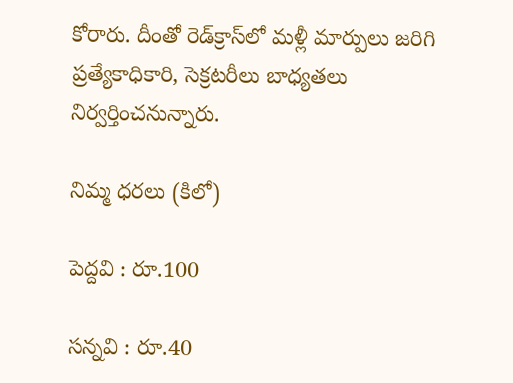కోరారు. దీంతో రెడ్‌క్రాస్‌లో మళ్లీ మార్పులు జరిగి ప్రత్యేకాధికారి, సెక్రటరీలు బాధ్యతలు నిర్వర్తించనున్నారు.

నిమ్మ ధరలు (కిలో)

పెద్దవి : రూ.100

సన్నవి : రూ.40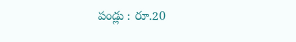పండ్లు : రూ.20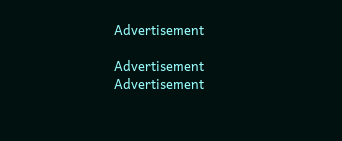Advertisement

Advertisement
Advertisement